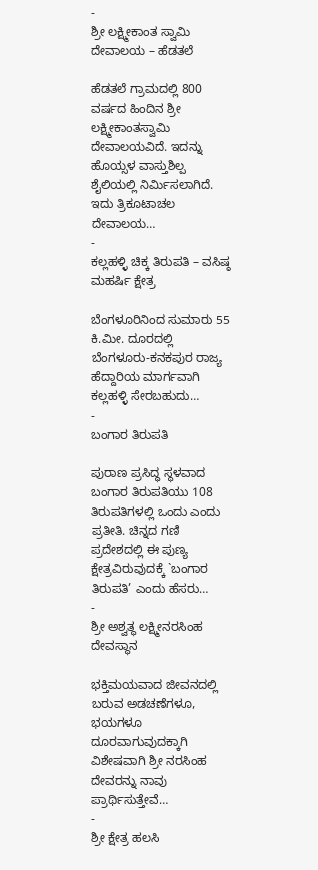-
ಶ್ರೀ ಲಕ್ಷ್ಮೀಕಾಂತ ಸ್ವಾಮಿ ದೇವಾಲಯ – ಹೆಡತಲೆ

ಹೆಡತಲೆ ಗ್ರಾಮದಲ್ಲಿ 800 ವರ್ಷದ ಹಿಂದಿನ ಶ್ರೀ ಲಕ್ಷ್ಮೀಕಾಂತಸ್ವಾಮಿ ದೇವಾಲಯವಿದೆ. ಇದನ್ನು ಹೊಯ್ಸಳ ವಾಸ್ತುಶಿಲ್ಪ ಶೈಲಿಯಲ್ಲಿ ನಿರ್ಮಿಸಲಾಗಿದೆ. ಇದು ತ್ರಿಕೂಟಾಚಲ ದೇವಾಲಯ…
-
ಕಲ್ಲಹಳ್ಳಿ ಚಿಕ್ಕ ತಿರುಪತಿ – ವಸಿಷ್ಠ ಮಹರ್ಷಿ ಕ್ಷೇತ್ರ

ಬೆಂಗಳೂರಿನಿಂದ ಸುಮಾರು 55 ಕಿ.ಮೀ. ದೂರದಲ್ಲಿ ಬೆಂಗಳೂರು-ಕನಕಪುರ ರಾಜ್ಯ ಹೆದ್ದಾರಿಯ ಮಾರ್ಗವಾಗಿ ಕಲ್ಲಹಳ್ಳಿ ಸೇರಬಹುದು…
-
ಬಂಗಾರ ತಿರುಪತಿ

ಪುರಾಣ ಪ್ರಸಿದ್ಧ ಸ್ಥಳವಾದ ಬಂಗಾರ ತಿರುಪತಿಯು 108 ತಿರುಪತಿಗಳಲ್ಲಿ ಒಂದು ಎಂದು ಪ್ರತೀತಿ. ಚಿನ್ನದ ಗಣಿ ಪ್ರದೇಶದಲ್ಲಿ ಈ ಪುಣ್ಯ ಕ್ಷೇತ್ರವಿರುವುದಕ್ಕೆ `ಬಂಗಾರ ತಿರುಪತಿ’ ಎಂದು ಹೆಸರು…
-
ಶ್ರೀ ಅಶ್ವತ್ಥ ಲಕ್ಷ್ಮೀನರಸಿಂಹ ದೇವಸ್ಥಾನ

ಭಕ್ತಿಮಯವಾದ ಜೀವನದಲ್ಲಿ ಬರುವ ಅಡಚಣೆಗಳೂ, ಭಯಗಳೂ ದೂರವಾಗುವುದಕ್ಕಾಗಿ ವಿಶೇಷವಾಗಿ ಶ್ರೀ ನರಸಿಂಹ ದೇವರನ್ನು ನಾವು ಪ್ರಾರ್ಥಿಸುತ್ತೇವೆ…
-
ಶ್ರೀ ಕ್ಷೇತ್ರ ಹಲಸಿ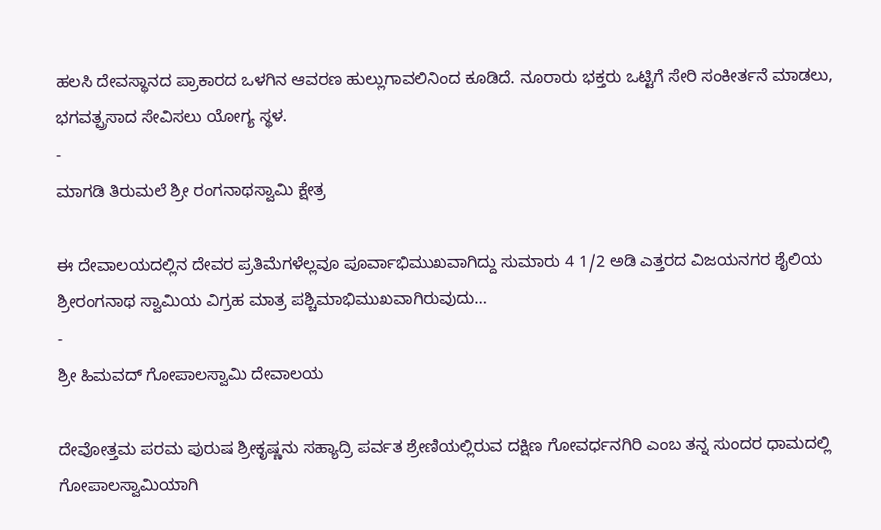ಹಲಸಿ ದೇವಸ್ಥಾನದ ಪ್ರಾಕಾರದ ಒಳಗಿನ ಆವರಣ ಹುಲ್ಲುಗಾವಲಿನಿಂದ ಕೂಡಿದೆ. ನೂರಾರು ಭಕ್ತರು ಒಟ್ಟಿಗೆ ಸೇರಿ ಸಂಕೀರ್ತನೆ ಮಾಡಲು, ಭಗವತ್ಪ್ರಸಾದ ಸೇವಿಸಲು ಯೋಗ್ಯ ಸ್ಥಳ.
-
ಮಾಗಡಿ ತಿರುಮಲೆ ಶ್ರೀ ರಂಗನಾಥಸ್ವಾಮಿ ಕ್ಷೇತ್ರ

ಈ ದೇವಾಲಯದಲ್ಲಿನ ದೇವರ ಪ್ರತಿಮೆಗಳೆಲ್ಲವೂ ಪೂರ್ವಾಭಿಮುಖವಾಗಿದ್ದು ಸುಮಾರು 4 1/2 ಅಡಿ ಎತ್ತರದ ವಿಜಯನಗರ ಶೈಲಿಯ ಶ್ರೀರಂಗನಾಥ ಸ್ವಾಮಿಯ ವಿಗ್ರಹ ಮಾತ್ರ ಪಶ್ಚಿಮಾಭಿಮುಖವಾಗಿರುವುದು…
-
ಶ್ರೀ ಹಿಮವದ್ ಗೋಪಾಲಸ್ವಾಮಿ ದೇವಾಲಯ

ದೇವೋತ್ತಮ ಪರಮ ಪುರುಷ ಶ್ರೀಕೃಷ್ಣನು ಸಹ್ಯಾದ್ರಿ ಪರ್ವತ ಶ್ರೇಣಿಯಲ್ಲಿರುವ ದಕ್ಷಿಣ ಗೋವರ್ಧನಗಿರಿ ಎಂಬ ತನ್ನ ಸುಂದರ ಧಾಮದಲ್ಲಿ ಗೋಪಾಲಸ್ವಾಮಿಯಾಗಿ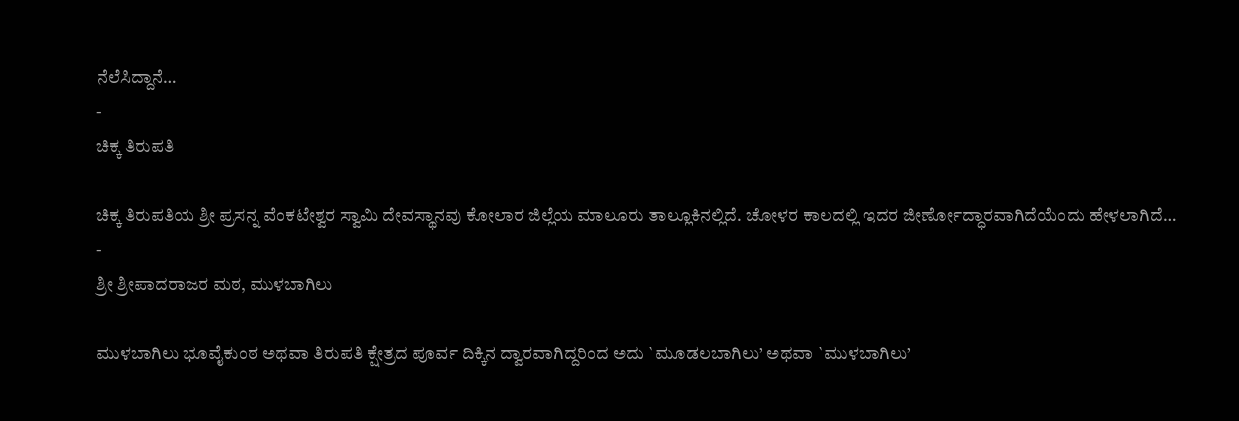ನೆಲೆಸಿದ್ದಾನೆ…
-
ಚಿಕ್ಕ ತಿರುಪತಿ

ಚಿಕ್ಕ ತಿರುಪತಿಯ ಶ್ರೀ ಪ್ರಸನ್ನ ವೆಂಕಟೇಶ್ವರ ಸ್ವಾಮಿ ದೇವಸ್ಥಾನವು ಕೋಲಾರ ಜಿಲ್ಲೆಯ ಮಾಲೂರು ತಾಲ್ಲೂಕಿನಲ್ಲಿದೆ. ಚೋಳರ ಕಾಲದಲ್ಲಿ ಇದರ ಜೀರ್ಣೋದ್ಧಾರವಾಗಿದೆಯೆಂದು ಹೇಳಲಾಗಿದೆ…
-
ಶ್ರೀ ಶ್ರೀಪಾದರಾಜರ ಮಠ, ಮುಳಬಾಗಿಲು

ಮುಳಬಾಗಿಲು ಭೂವೈಕುಂಠ ಅಥವಾ ತಿರುಪತಿ ಕ್ಷೇತ್ರದ ಪೂರ್ವ ದಿಕ್ಕಿನ ದ್ವಾರವಾಗಿದ್ದರಿಂದ ಅದು `ಮೂಡಲಬಾಗಿಲು’ ಅಥವಾ `ಮುಳಬಾಗಿಲು’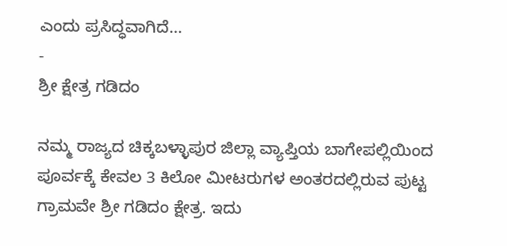ಎಂದು ಪ್ರಸಿದ್ಧವಾಗಿದೆ…
-
ಶ್ರೀ ಕ್ಷೇತ್ರ ಗಡಿದಂ

ನಮ್ಮ ರಾಜ್ಯದ ಚಿಕ್ಕಬಳ್ಳಾಪುರ ಜಿಲ್ಲಾ ವ್ಯಾಪ್ತಿಯ ಬಾಗೇಪಲ್ಲಿಯಿಂದ ಪೂರ್ವಕ್ಕೆ ಕೇವಲ 3 ಕಿಲೋ ಮೀಟರುಗಳ ಅಂತರದಲ್ಲಿರುವ ಪುಟ್ಟ ಗ್ರಾಮವೇ ಶ್ರೀ ಗಡಿದಂ ಕ್ಷೇತ್ರ. ಇದು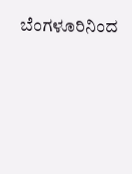ಬೆಂಗಳೂರಿನಿಂದ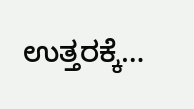ಉತ್ತರಕ್ಕೆ…